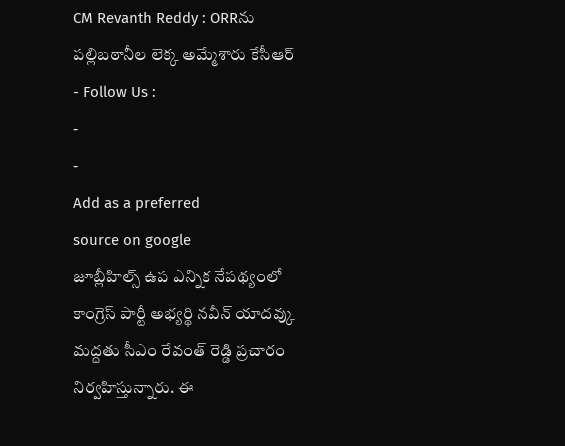CM Revanth Reddy : ORRను పల్లిబఠానీల లెక్క అమ్మేశారు కేసీఆర్
- Follow Us :
-
-
Add as a preferred
source on google
జూబ్లీహిల్స్ ఉప ఎన్నిక నేపథ్యంలో కాంగ్రెస్ పార్టీ అభ్యర్థి నవీన్ యాదవ్కు మద్దతు సీఎం రేవంత్ రెడ్డి ప్రచారం నిర్వహిస్తున్నారు. ఈ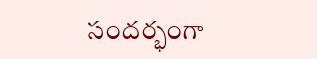సందర్భంగా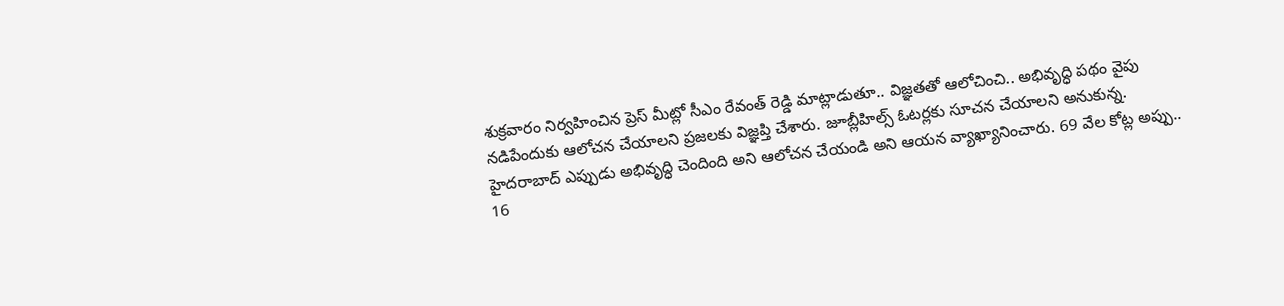శుక్రవారం నిర్వహించిన ప్రెస్ మీట్లో సీఎం రేవంత్ రెడ్డి మాట్లాడుతూ.. విజ్ఞతతో ఆలోచించి.. అభివృద్ధి పథం వైపు నడిపేందుకు ఆలోచన చేయాలని ప్రజలకు విజ్ఞప్తి చేశారు. జూబ్లీహిల్స్ ఓటర్లకు సూచన చేయాలని అనుకున్న. హైదరాబాద్ ఎప్పుడు అభివృద్ధి చెందింది అని ఆలోచన చేయండి అని ఆయన వ్యాఖ్యానించారు. 69 వేల కోట్ల అప్పు.. 16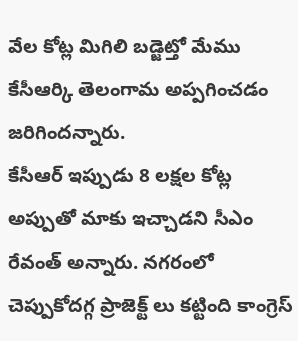వేల కోట్ల మిగిలి బడ్జెట్తో మేము కేసీఆర్కి తెలంగామ అప్పగించడం జరిగిందన్నారు.
కేసీఆర్ ఇప్పుడు 8 లక్షల కోట్ల అప్పుతో మాకు ఇచ్చాడని సీఎం రేవంత్ అన్నారు. నగరంలో చెప్పుకోదగ్గ ప్రాజెక్ట్ లు కట్టింది కాంగ్రెస్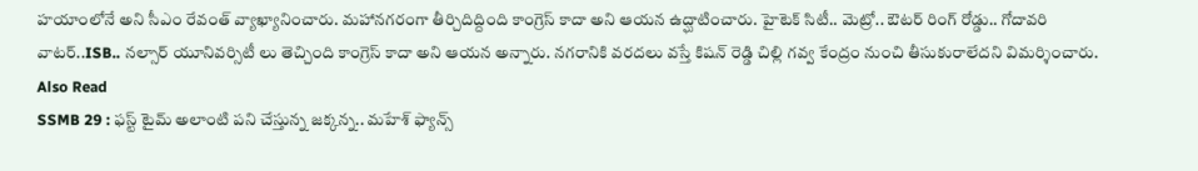హయాంలోనే అని సీఎం రేవంత్ వ్యాఖ్యానించారు. మహానగరంగా తీర్చిదిద్దింది కాంగ్రెస్ కాదా అని ఆయన ఉద్ఘాటించారు. హైటెక్ సిటీ.. మెట్రో.. ఔటర్ రింగ్ రోడ్డు.. గోదావరి వాటర్..ISB.. నల్సార్ యూనివర్సిటీ లు తెచ్చింది కాంగ్రెస్ కాదా అని ఆయన అన్నారు. నగరానికి వరదలు వస్తే కిషన్ రెడ్డి చిల్లి గవ్వ కేంద్రం నుంచి తీసుకురాలేదని విమర్శించారు.
Also Read
SSMB 29 : ఫస్ట్ టైమ్ అలాంటి పని చేస్తున్న జక్కన్న.. మహేశ్ ఫ్యాన్స్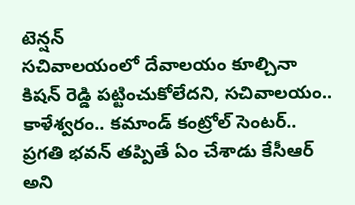టెన్షన్
సచివాలయంలో దేవాలయం కూల్చినా కిషన్ రెడ్డి పట్టించుకోలేదని, సచివాలయం.. కాళేశ్వరం.. కమాండ్ కంట్రోల్ సెంటర్.. ప్రగతి భవన్ తప్పితే ఏం చేశాడు కేసీఆర్ అని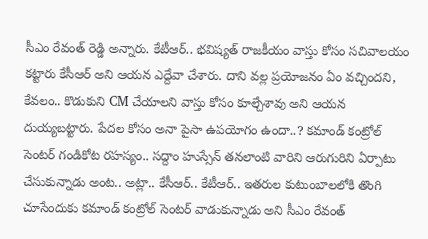సీఎం రేవంత్ రెడ్డి అన్నారు. కేటీఆర్.. భవిష్యత్ రాజకీయం వాస్తు కోసం సచివాలయం కట్టారు కేసీఆర్ అని ఆయన ఎద్దేవా చేశారు. దాని వల్ల ప్రయోజనం ఏం వచ్చిందని, కేవలం.. కొడుకుని CM చేయాలని వాస్తు కోసం కూల్చేశావు అని ఆయన దుయ్యబట్టారు. పేదల కోసం అనా పైసా ఉపయోగం ఉందా..? కమాండ్ కంట్రోల్ సెంటర్ గండికోట రహస్యం.. సద్దాం హుస్సేన్ తనలాంటి వారిని ఆరుగురిని ఏర్పాటు చేసుకున్నాడు అంట.. అట్లా.. కేసీఆర్.. కేటీఆర్.. ఇతరుల కుటుంబాలలోకి తొంగి చూసేందుకు కమాండ్ కంట్రోల్ సెంటర్ వాడుకున్నాడు అని సీఎం రేవంత్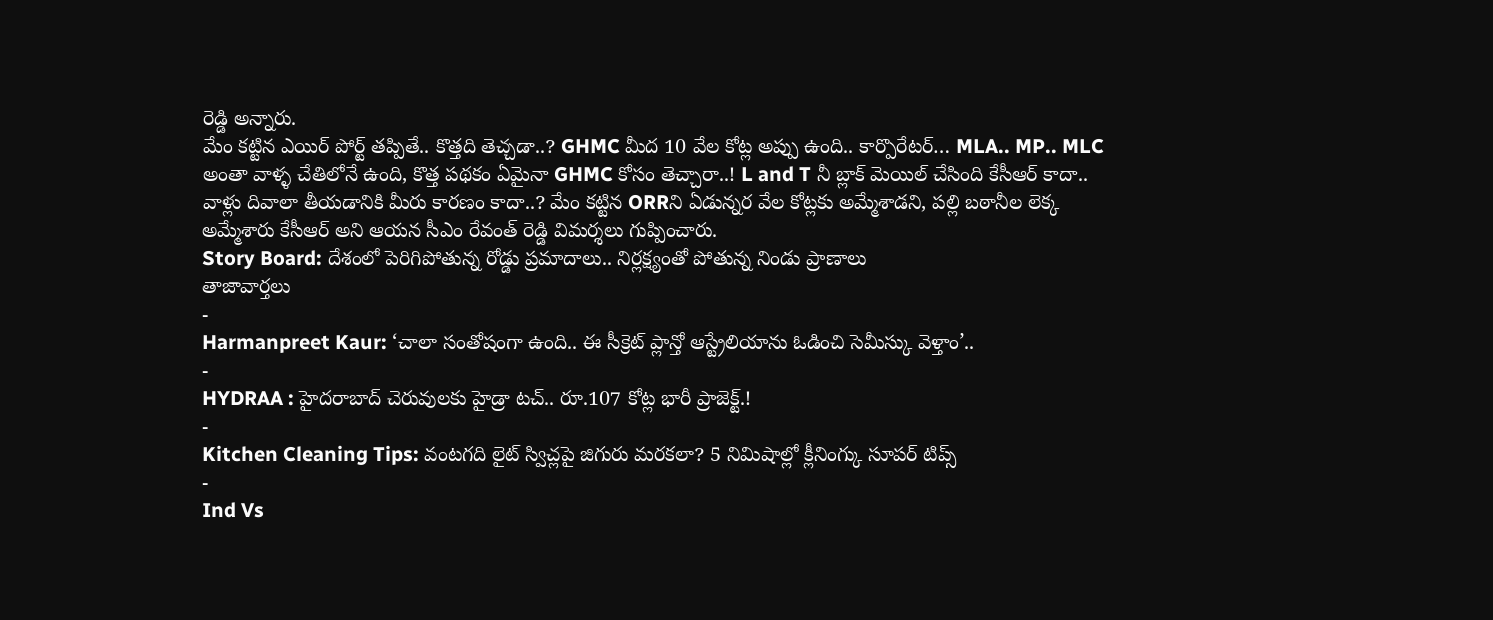రెడ్డి అన్నారు.
మేం కట్టిన ఎయిర్ పోర్ట్ తప్పితే.. కొత్తది తెచ్చడా..? GHMC మీద 10 వేల కోట్ల అప్పు ఉంది.. కార్పొరేటర్… MLA.. MP.. MLC అంతా వాళ్ళ చేతిలోనే ఉంది, కొత్త పథకం ఏమైనా GHMC కోసం తెచ్చారా..! L and T నీ బ్లాక్ మెయిల్ చేసింది కేసీఆర్ కాదా.. వాళ్లు దివాలా తీయడానికి మీరు కారణం కాదా..? మేం కట్టిన ORRని ఏడున్నర వేల కోట్లకు అమ్మేశాడని, పల్లి బఠానీల లెక్క అమ్మేశారు కేసీఆర్ అని ఆయన సీఎం రేవంత్ రెడ్డి విమర్శలు గుప్పించారు.
Story Board: దేశంలో పెరిగిపోతున్న రోడ్డు ప్రమాదాలు.. నిర్లక్ష్యంతో పోతున్న నిండు ప్రాణాలు
తాజావార్తలు
-
Harmanpreet Kaur: ‘చాలా సంతోషంగా ఉంది.. ఈ సీక్రెట్ ప్లాన్తో ఆస్ట్రేలియాను ఓడించి సెమీస్కు వెళ్తాం’..
-
HYDRAA : హైదరాబాద్ చెరువులకు హైడ్రా టచ్.. రూ.107 కోట్ల భారీ ప్రాజెక్ట్.!
-
Kitchen Cleaning Tips: వంటగది లైట్ స్విచ్లపై జిగురు మరకలా? 5 నిమిషాల్లో క్లీనింగ్కు సూపర్ టిప్స్
-
Ind Vs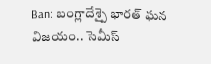Ban: బంగ్లాదేశ్పై భారత్ ఘన విజయం.. సెమీస్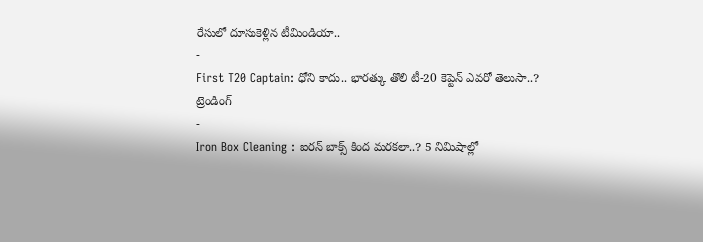రేసులో దూసుకెళ్లిన టీమిండియా..
-
First T20 Captain: ధోని కాదు.. భారత్కు తొలి టీ-20 కెప్టెన్ ఎవరో తెలుసా..?
ట్రెండింగ్
-
Iron Box Cleaning : ఐరన్ బాక్స్ కింద మరకలా..? 5 నిమిషాల్లో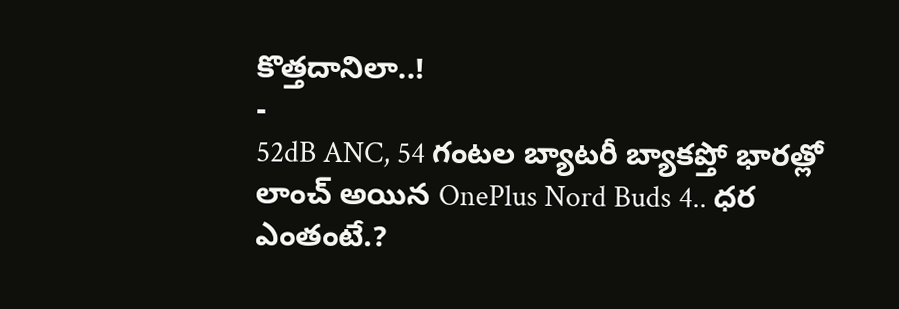కొత్తదానిలా..!
-
52dB ANC, 54 గంటల బ్యాటరీ బ్యాకప్తో భారత్లో లాంచ్ అయిన OnePlus Nord Buds 4.. ధర ఎంతంటే.?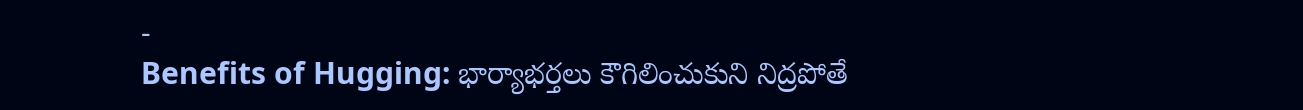-
Benefits of Hugging: భార్యాభర్తలు కౌగిలించుకుని నిద్రపోతే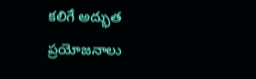కలిగే అద్భుత ప్రయోజనాలు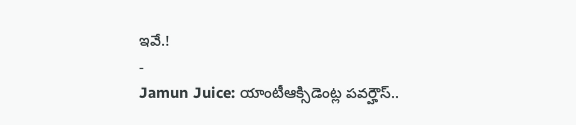ఇవే.!
-
Jamun Juice: యాంటీఆక్సిడెంట్ల పవర్హౌస్..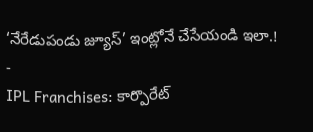‘నేరేడుపండు జ్యూస్’ ఇంట్లోనే చేసేయండి ఇలా.!
-
IPL Franchises: కార్పొరేట్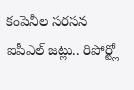కంపెనీల సరసన ఐపీఎల్ జట్లు.. రిపోర్ట్లో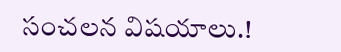సంచలన విషయాలు.!